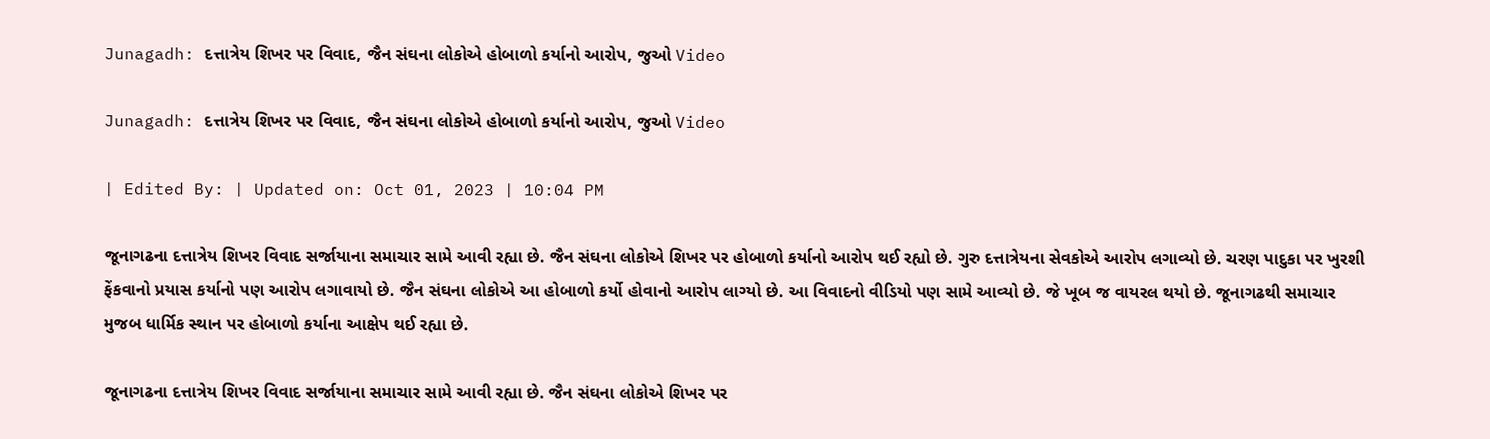Junagadh: દત્તાત્રેય શિખર પર વિવાદ, જૈન સંઘના લોકોએ હોબાળો કર્યાનો આરોપ, જુઓ Video

Junagadh: દત્તાત્રેય શિખર પર વિવાદ, જૈન સંઘના લોકોએ હોબાળો કર્યાનો આરોપ, જુઓ Video

| Edited By: | Updated on: Oct 01, 2023 | 10:04 PM

જૂનાગઢના દત્તાત્રેય શિખર વિવાદ સર્જાયાના સમાચાર સામે આવી રહ્યા છે. જૈન સંઘના લોકોએ શિખર પર હોબાળો કર્યાનો આરોપ થઈ રહ્યો છે. ગુરુ દત્તાત્રેયના સેવકોએ આરોપ લગાવ્યો છે. ચરણ પાદુકા પર ખુરશી ફેંકવાનો પ્રયાસ કર્યાનો પણ આરોપ લગાવાયો છે. જૈન સંઘના લોકોએ આ હોબાળો કર્યો હોવાનો આરોપ લાગ્યો છે. આ વિવાદનો વીડિયો પણ સામે આવ્યો છે. જે ખૂબ જ વાયરલ થયો છે. જૂનાગઢથી સમાચાર મુજબ ધાર્મિક સ્થાન પર હોબાળો કર્યાના આક્ષેપ થઈ રહ્યા છે.

જૂનાગઢના દત્તાત્રેય શિખર વિવાદ સર્જાયાના સમાચાર સામે આવી રહ્યા છે. જૈન સંઘના લોકોએ શિખર પર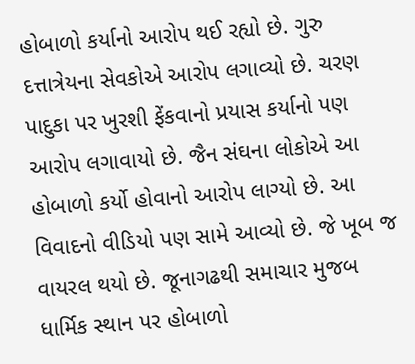હોબાળો કર્યાનો આરોપ થઈ રહ્યો છે. ગુરુ દત્તાત્રેયના સેવકોએ આરોપ લગાવ્યો છે. ચરણ પાદુકા પર ખુરશી ફેંકવાનો પ્રયાસ કર્યાનો પણ આરોપ લગાવાયો છે. જૈન સંઘના લોકોએ આ હોબાળો કર્યો હોવાનો આરોપ લાગ્યો છે. આ વિવાદનો વીડિયો પણ સામે આવ્યો છે. જે ખૂબ જ વાયરલ થયો છે. જૂનાગઢથી સમાચાર મુજબ ધાર્મિક સ્થાન પર હોબાળો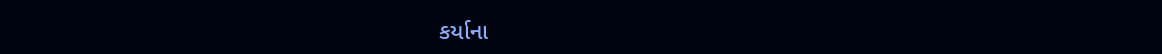કર્યાના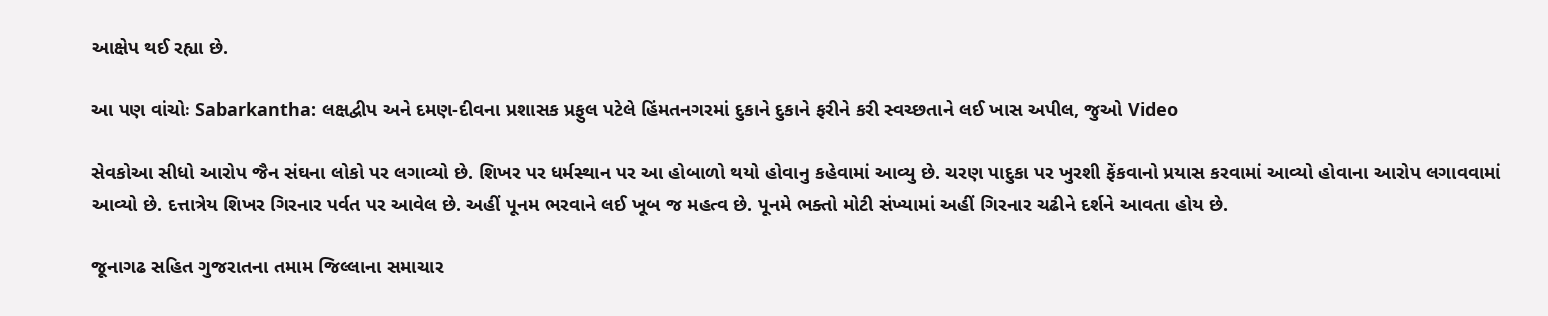આક્ષેપ થઈ રહ્યા છે.

આ પણ વાંચોઃ Sabarkantha: લક્ષદ્વીપ અને દમણ-દીવના પ્રશાસક પ્રફુલ પટેલે હિંમતનગરમાં દુકાને દુકાને ફરીને કરી સ્વચ્છતાને લઈ ખાસ અપીલ, જુઓ Video

સેવકોઆ સીધો આરોપ જૈન સંઘના લોકો પર લગાવ્યો છે. શિખર પર ધર્મસ્થાન પર આ હોબાળો થયો હોવાનુ કહેવામાં આવ્યુ છે. ચરણ પાદુકા પર ખુરશી ફેંકવાનો પ્રયાસ કરવામાં આવ્યો હોવાના આરોપ લગાવવામાં આવ્યો છે. દત્તાત્રેય શિખર ગિરનાર પર્વત પર આવેલ છે. અહીં પૂનમ ભરવાને લઈ ખૂબ જ મહત્વ છે. પૂનમે ભક્તો મોટી સંખ્યામાં અહીં ગિરનાર ચઢીને દર્શને આવતા હોય છે.

જૂનાગઢ સહિત ગુજરાતના તમામ જિલ્લાના સમાચાર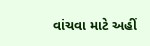વાંચવા માટે અહીં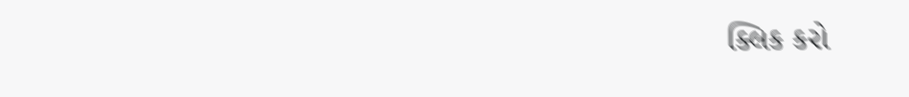ક્લિક કરો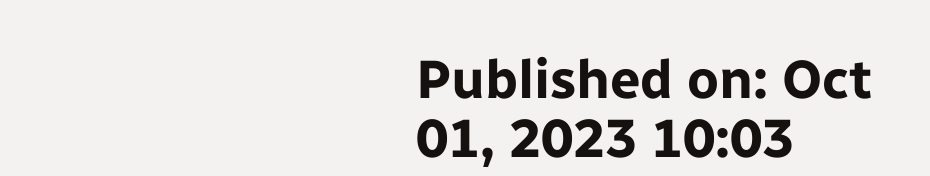Published on: Oct 01, 2023 10:03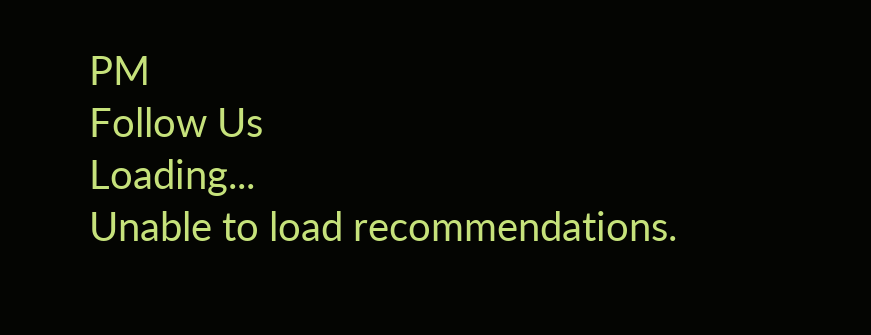PM
Follow Us
Loading...
Unable to load recommendations.